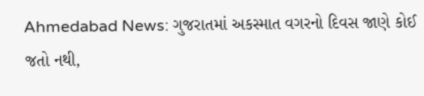Ahmedabad News: ગુજરાતમાં અકસ્માત વગરનો દિવસ જાણે કોઈ જતો નથી,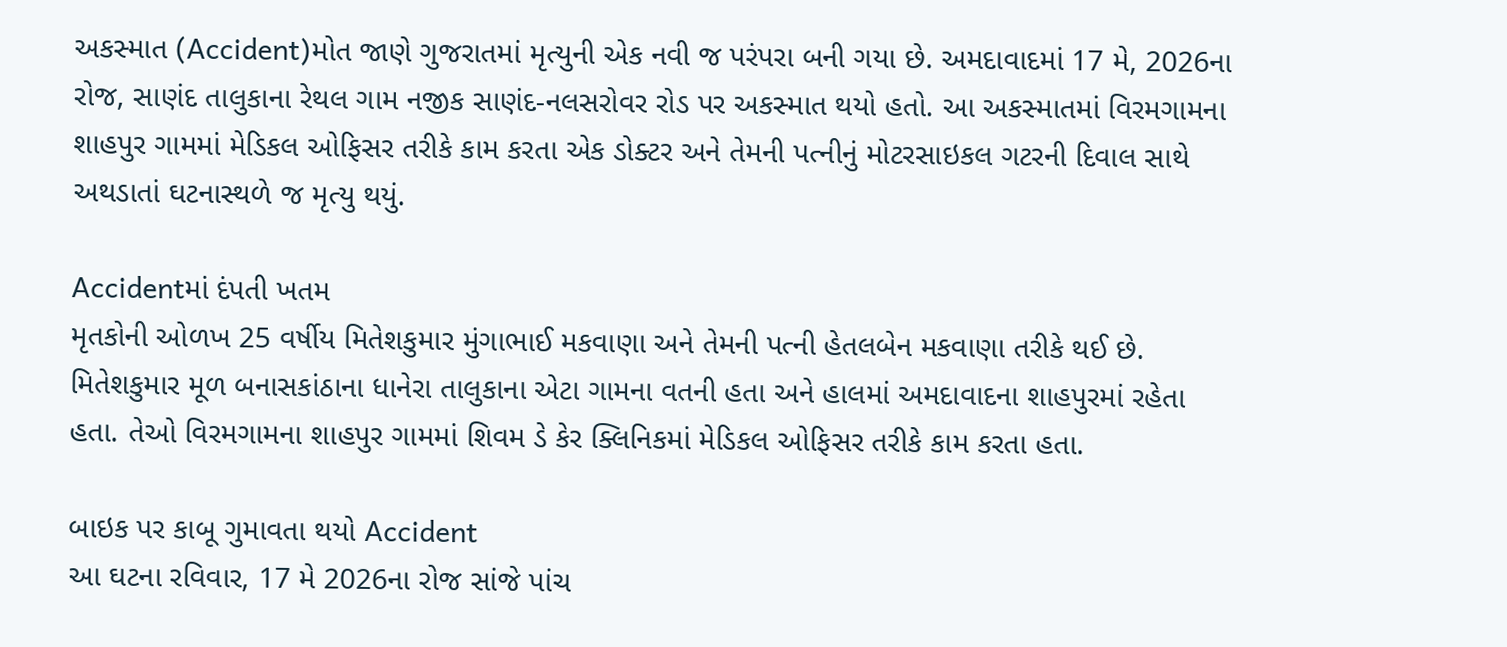અકસ્માત (Accident)મોત જાણે ગુજરાતમાં મૃત્યુની એક નવી જ પરંપરા બની ગયા છે. અમદાવાદમાં 17 મે, 2026ના રોજ, સાણંદ તાલુકાના રેથલ ગામ નજીક સાણંદ-નલસરોવર રોડ પર અકસ્માત થયો હતો. આ અકસ્માતમાં વિરમગામના શાહપુર ગામમાં મેડિકલ ઓફિસર તરીકે કામ કરતા એક ડોક્ટર અને તેમની પત્નીનું મોટરસાઇકલ ગટરની દિવાલ સાથે અથડાતાં ઘટનાસ્થળે જ મૃત્યુ થયું.

Accidentમાં દંપતી ખતમ
મૃતકોની ઓળખ 25 વર્ષીય મિતેશકુમાર મુંગાભાઈ મકવાણા અને તેમની પત્ની હેતલબેન મકવાણા તરીકે થઈ છે. મિતેશકુમાર મૂળ બનાસકાંઠાના ધાનેરા તાલુકાના એટા ગામના વતની હતા અને હાલમાં અમદાવાદના શાહપુરમાં રહેતા હતા. તેઓ વિરમગામના શાહપુર ગામમાં શિવમ ડે કેર ક્લિનિકમાં મેડિકલ ઓફિસર તરીકે કામ કરતા હતા.

બાઇક પર કાબૂ ગુમાવતા થયો Accident
આ ઘટના રવિવાર, 17 મે 2026ના રોજ સાંજે પાંચ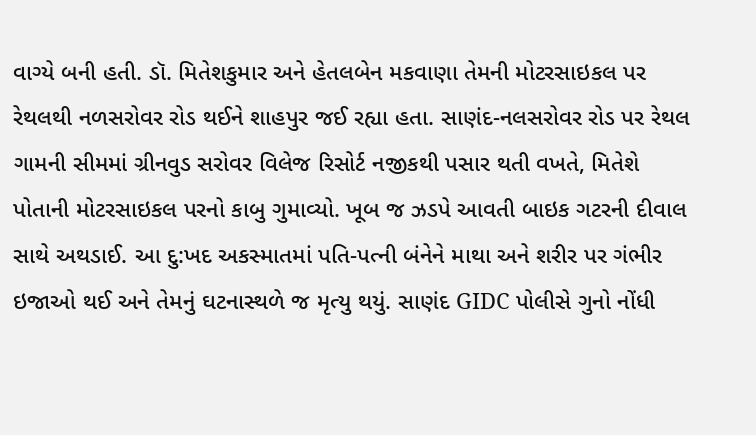વાગ્યે બની હતી. ડૉ. મિતેશકુમાર અને હેતલબેન મકવાણા તેમની મોટરસાઇકલ પર રેથલથી નળસરોવર રોડ થઈને શાહપુર જઈ રહ્યા હતા. સાણંદ-નલસરોવર રોડ પર રેથલ ગામની સીમમાં ગ્રીનવુડ સરોવર વિલેજ રિસોર્ટ નજીકથી પસાર થતી વખતે, મિતેશે પોતાની મોટરસાઇકલ પરનો કાબુ ગુમાવ્યો. ખૂબ જ ઝડપે આવતી બાઇક ગટરની દીવાલ સાથે અથડાઈ. આ દુ:ખદ અકસ્માતમાં પતિ-પત્ની બંનેને માથા અને શરીર પર ગંભીર ઇજાઓ થઈ અને તેમનું ઘટનાસ્થળે જ મૃત્યુ થયું. સાણંદ GIDC પોલીસે ગુનો નોંધી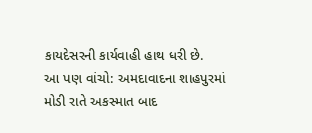કાયદેસરની કાર્યવાહી હાથ ધરી છે.
આ પણ વાંચો: અમદાવાદના શાહપુરમાં મોડી રાતે અકસ્માત બાદ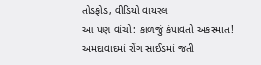તોડફોડ, વીડિયો વાયરલ
આ પણ વાંચો: કાળજું કંપાવતો અકસ્માત! અમદાવાદમાં રોંગ સાઈડમાં જતી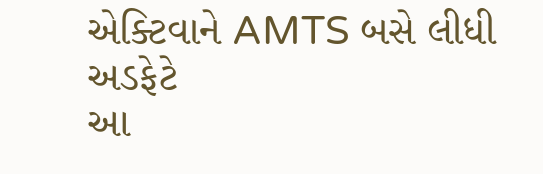એક્ટિવાને AMTS બસે લીધી અડફેટે
આ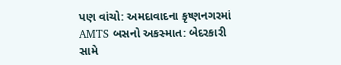પણ વાંચો: અમદાવાદના કૃષ્ણનગરમાં AMTS બસનો અકસ્માત: બેદરકારી સામે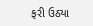ફરી ઉઠ્યા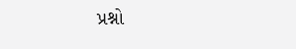પ્રશ્નો